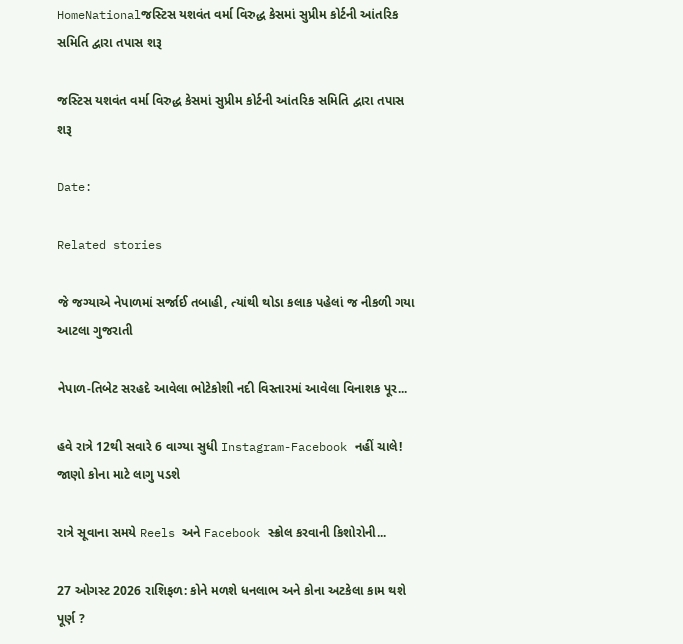HomeNationalજસ્ટિસ યશવંત વર્મા વિરુદ્ધ કેસમાં સુપ્રીમ કોર્ટની આંતરિક સમિતિ દ્વારા તપાસ શરૂ

જસ્ટિસ યશવંત વર્મા વિરુદ્ધ કેસમાં સુપ્રીમ કોર્ટની આંતરિક સમિતિ દ્વારા તપાસ શરૂ

Date:

Related stories

જે જગ્યાએ નેપાળમાં સર્જાઈ તબાહી, ત્યાંથી થોડા કલાક પહેલાં જ નીકળી ગયા આટલા ગુજરાતી

નેપાળ-તિબેટ સરહદે આવેલા ભોટેકોશી નદી વિસ્તારમાં આવેલા વિનાશક પૂર...

હવે રાત્રે 12થી સવારે 6 વાગ્યા સુધી Instagram-Facebook નહીં ચાલે! જાણો કોના માટે લાગુ પડશે

રાત્રે સૂવાના સમયે Reels અને Facebook સ્ક્રોલ કરવાની કિશોરોની...

27 ઓગસ્ટ 2026 રાશિફળ: કોને મળશે ધનલાભ અને કોના અટકેલા કામ થશે પૂર્ણ ?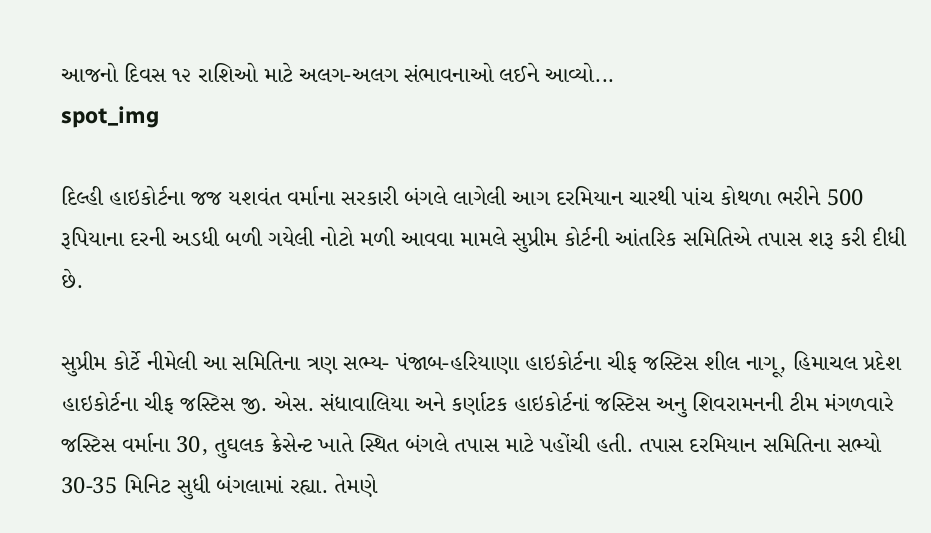આજનો દિવસ ૧૨ રાશિઓ માટે અલગ-અલગ સંભાવનાઓ લઈને આવ્યો...
spot_img

દિલ્હી હાઇકોર્ટના જજ યશવંત વર્માના સરકારી બંગલે લાગેલી આગ દરમિયાન ચારથી પાંચ કોથળા ભરીને 500 રૂપિયાના દરની અડધી બળી ગયેલી નોટો મળી આવવા મામલે સુપ્રીમ કોર્ટની આંતરિક સમિતિએ તપાસ શરૂ કરી દીધી છે.

સુપ્રીમ કોર્ટે નીમેલી આ સમિતિના ત્રણ સભ્ય- પંજાબ-હરિયાણા હાઇકોર્ટના ચીફ જસ્ટિસ શીલ નાગૂ, હિમાચલ પ્રદેશ હાઇકોર્ટના ચીફ જસ્ટિસ જી. એસ. સંધાવાલિયા અને કર્ણાટક હાઇકોર્ટનાં જસ્ટિસ અનુ શિવરામનની ટીમ મંગળવારે જસ્ટિસ વર્માના 30, તુઘલક ક્રેસેન્ટ ખાતે સ્થિત બંગલે તપાસ માટે પહોંચી હતી. તપાસ દરમિયાન સમિતિના સભ્યો 30-35 મિનિટ સુધી બંગલામાં રહ્યા. તેમણે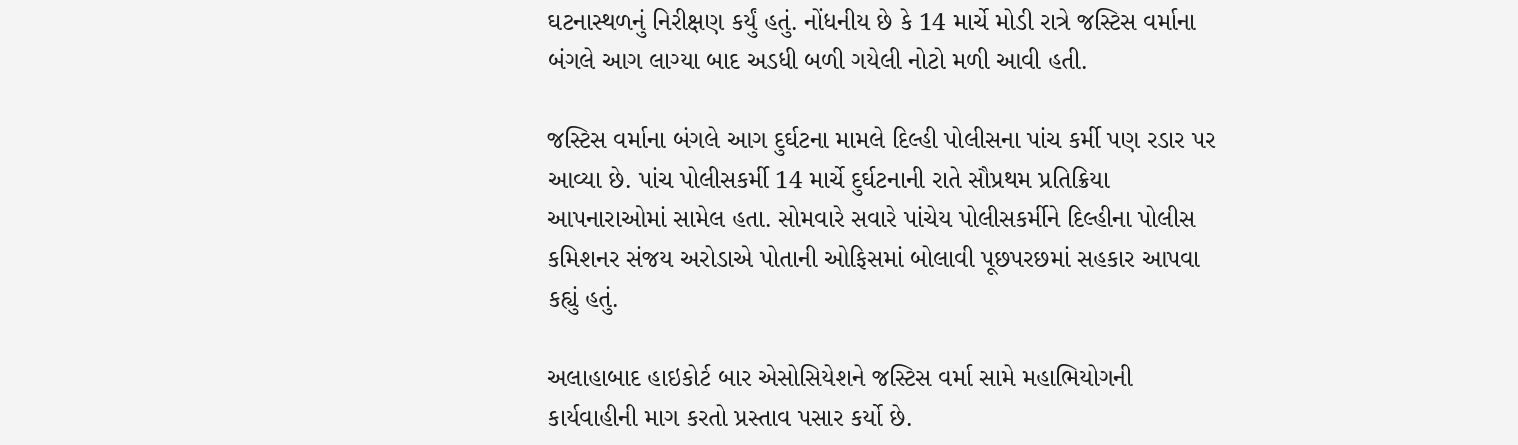ઘટનાસ્થળનું નિરીક્ષણ કર્યું હતું. નોંધનીય છે કે 14 માર્ચે મોડી રાત્રે જસ્ટિસ વર્માના બંગલે આગ લાગ્યા બાદ અડધી બળી ગયેલી નોટો મળી આવી હતી.

જસ્ટિસ વર્માના બંગલે આગ દુર્ઘટના મામલે દિલ્હી પોલીસના પાંચ કર્મી પણ રડાર પર આવ્યા છે. પાંચ પોલીસકર્મી 14 માર્ચે દુર્ઘટનાની રાતે સૌપ્રથમ પ્રતિક્રિયા આપનારાઓમાં સામેલ હતા. સોમવારે સવારે પાંચેય પોલીસકર્મીને દિલ્હીના પોલીસ કમિશનર સંજય અરોડાએ પોતાની ઓફિસમાં બોલાવી પૂછપરછમાં સહકાર આપવા કહ્યું હતું.

અલાહાબાદ હાઇકોર્ટ બાર એસોસિયેશને જસ્ટિસ વર્મા સામે મહાભિયોગની કાર્યવાહીની માગ કરતો પ્રસ્તાવ પસાર કર્યો છે.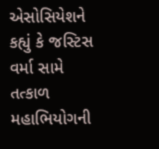એસોસિયેશને કહ્યું કે જસ્ટિસ વર્મા સામે તત્કાળ મહાભિયોગની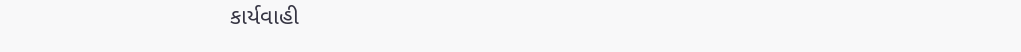કાર્યવાહી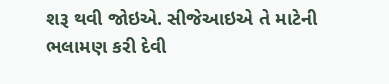શરૂ થવી જોઇએ. સીજેઆઇએ તે માટેની ભલામણ કરી દેવી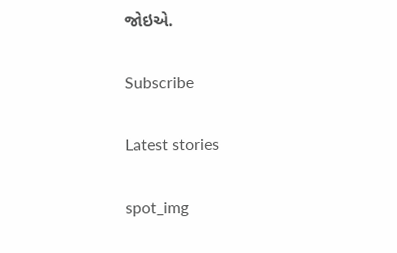જોઇએ.

Subscribe

Latest stories

spot_img